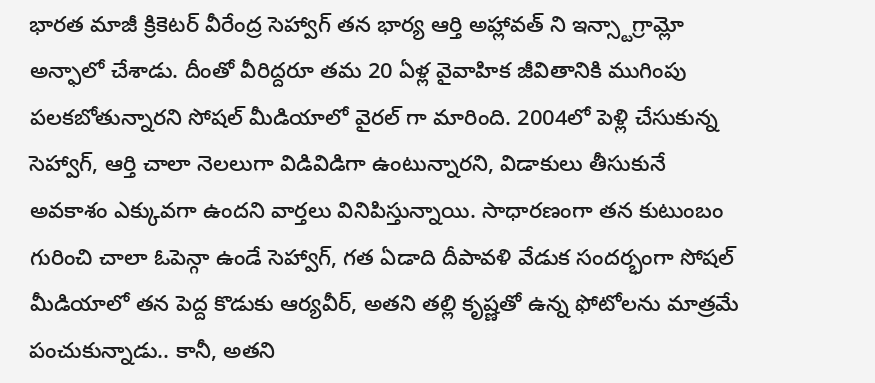భారత మాజీ క్రికెటర్ వీరేంద్ర సెహ్వాగ్ తన భార్య ఆర్తి అహ్లావత్ ని ఇన్స్టాగ్రామ్లో అన్ఫాలో చేశాడు. దీంతో వీరిద్దరూ తమ 20 ఏళ్ల వైవాహిక జీవితానికి ముగింపు పలకబోతున్నారని సోషల్ మీడియాలో వైరల్ గా మారింది. 2004లో పెళ్లి చేసుకున్న సెహ్వాగ్, ఆర్తి చాలా నెలలుగా విడివిడిగా ఉంటున్నారని, విడాకులు తీసుకునే అవకాశం ఎక్కువగా ఉందని వార్తలు వినిపిస్తున్నాయి. సాధారణంగా తన కుటుంబం గురించి చాలా ఓపెన్గా ఉండే సెహ్వాగ్, గత ఏడాది దీపావళి వేడుక సందర్భంగా సోషల్ మీడియాలో తన పెద్ద కొడుకు ఆర్యవీర్, అతని తల్లి కృష్ణతో ఉన్న ఫోటోలను మాత్రమే పంచుకున్నాడు.. కానీ, అతని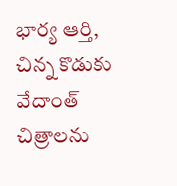భార్య ఆర్తి, చిన్న కొడుకు వేదాంత్ చిత్రాలను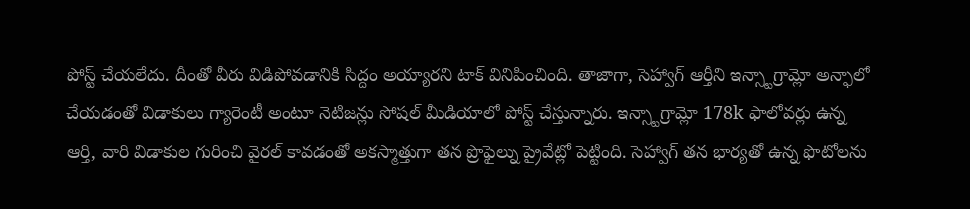పోస్ట్ చేయలేదు. దీంతో వీరు విడిపోవడానికి సిద్దం అయ్యారని టాక్ వినిపించింది. తాజాగా, సెహ్వాగ్ ఆర్తీని ఇన్స్టాగ్రామ్లో అన్ఫాలో చేయడంతో విడాకులు గ్యారెంటీ అంటూ నెటిజన్లు సోషల్ మీడియాలో పోస్ట్ చేస్తున్నారు. ఇన్స్టాగ్రామ్లో 178k ఫాలోవర్లు ఉన్న ఆర్తి, వారి విడాకుల గురించి వైరల్ కావడంతో అకస్మాత్తుగా తన ప్రొఫైల్ను ప్రైవేట్లో పెట్టింది. సెహ్వాగ్ తన భార్యతో ఉన్న ఫొటోలను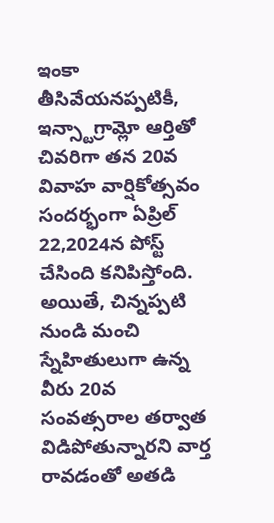ఇంకా తీసివేయనప్పటికీ, ఇన్స్టాగ్రామ్లో ఆర్తితో చివరిగా తన 20వ వివాహ వార్షికోత్సవం సందర్భంగా ఏప్రిల్ 22,2024న పోస్ట్ చేసింది కనిపిస్తోంది. అయితే, చిన్నప్పటి నుండి మంచి స్నేహితులుగా ఉన్న వీరు 20వ సంవత్సరాల తర్వాత విడిపోతున్నారని వార్త రావడంతో అతడి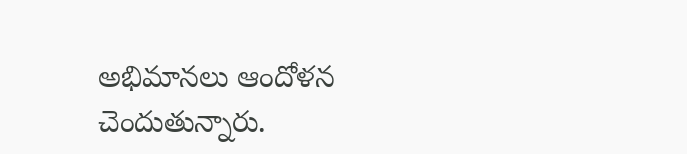అభిమానలు ఆందోళన చెందుతున్నారు.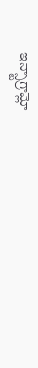ఇన్స్టాగ్రామ్లో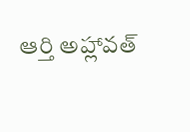ఆర్తి అహ్లావత్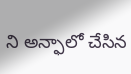ని అన్ఫాలో చేసిన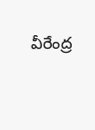వీరేంద్ర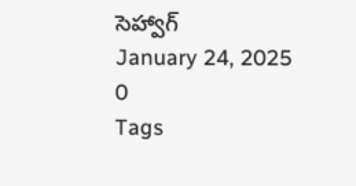సెహ్వాగ్
January 24, 2025
0
Tags